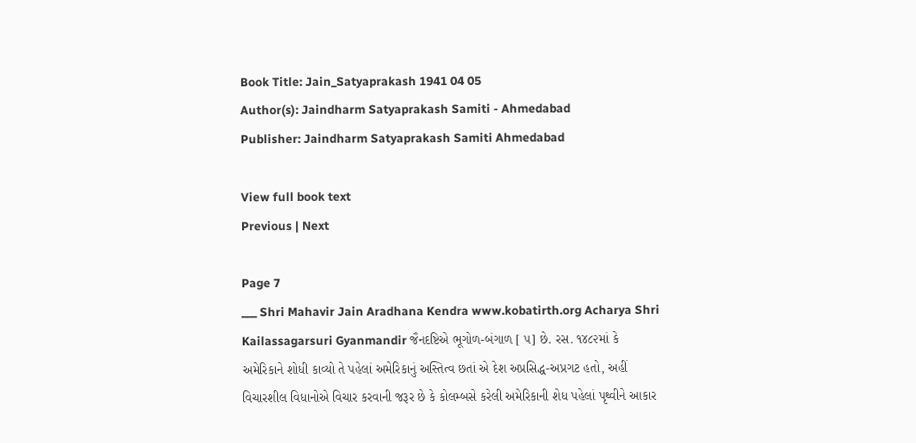Book Title: Jain_Satyaprakash 1941 04 05
Author(s): Jaindharm Satyaprakash Samiti - Ahmedabad
Publisher: Jaindharm Satyaprakash Samiti Ahmedabad

View full book text
Previous | Next

Page 7
___ Shri Mahavir Jain Aradhana Kendra www.kobatirth.org Acharya Shri Kailassagarsuri Gyanmandir જૈનદષ્ટિએ ભૂગોળ-બંગાળ [ ૫] છે. રસ. ૧૪૮૨માં કે અમેરિકાને શોધી કાવ્યો તે પહેલાં અમેરિકાનું અસ્તિત્વ છતાં એ દેશ અપ્રસિદ્ધ-અપ્રગટ હતો, અહીં વિચારશીલ વિધાનોએ વિચાર કરવાની જરૂર છે કે કોલમ્બસે કરેલી અમેરિકાની શેધ પહેલાં પૃથ્વીને આકાર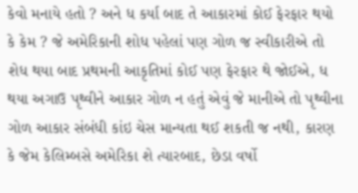કેવો મનાયે હતો ? અને ધ કર્યા બાદ તે આકારમાં કોઈ ફેરફાર થયો કે કેમ ? જે અમેરિકાની શોધ પહેલાં પણ ગોળ જ સ્વીકારીએ તો શેધ થયા બાદ પ્રથમની આકૃતિમાં કોઈ પણ ફેરફાર થે જોઈએ, ધ થયા અગાઉ પૃથ્વીને આકાર ગોળ ન હતું એવું જે માનીએ તો પૃથ્વીના ગોળ આકાર સંબંધી કાંઇ ચેસ માન્યતા થઈ શકતી જ નથી, કારણ કે જેમ કેલિમ્બસે અમેરિકા શે ત્યારબાદ, છેડા વર્ષો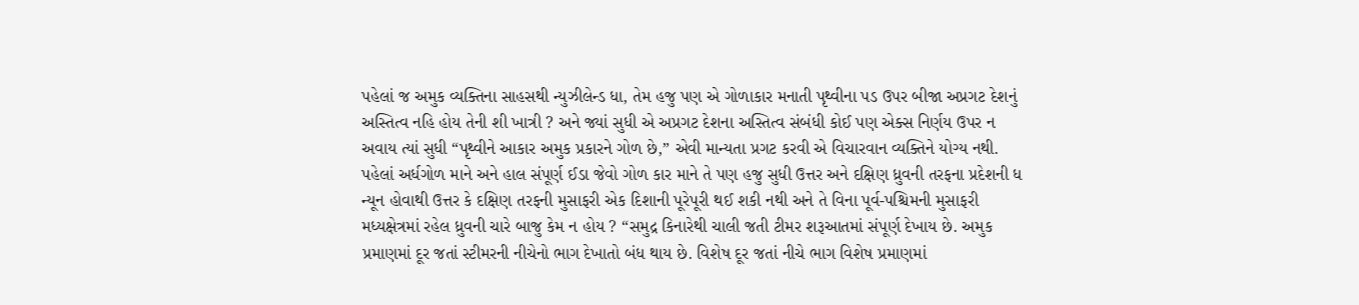પહેલાં જ અમુક વ્યક્તિના સાહસથી ન્યુઝીલેન્ડ ધા, તેમ હજુ પણ એ ગોળાકાર મનાતી પૃથ્વીના પડ ઉપર બીજા અપ્રગટ દેશનું અસ્તિત્વ નહિ હોય તેની શી ખાત્રી ? અને જ્યાં સુધી એ અપ્રગટ દેશના અસ્તિત્વ સંબંધી કોઈ પણ એક્સ નિર્ણય ઉપર ન અવાય ત્યાં સુધી “પૃથ્વીને આકાર અમુક પ્રકારને ગોળ છે,” એવી માન્યતા પ્રગટ કરવી એ વિચારવાન વ્યક્તિને યોગ્ય નથી. પહેલાં અર્ધગોળ માને અને હાલ સંપૂર્ણ ઈડા જેવો ગોળ કાર માને તે પણ હજુ સુધી ઉત્તર અને દક્ષિણ ધ્રુવની તરફના પ્રદેશની ધ ન્યૂન હોવાથી ઉત્તર કે દક્ષિણ તરફની મુસાફરી એક દિશાની પૂરેપૂરી થઈ શકી નથી અને તે વિના પૂર્વ-પશ્ચિમની મુસાફરી મધ્યક્ષેત્રમાં રહેલ ધ્રુવની ચારે બાજુ કેમ ન હોય ? “સમુદ્ર કિનારેથી ચાલી જતી ટીમર શરૂઆતમાં સંપૂર્ણ દેખાય છે. અમુક પ્રમાણમાં દૂર જતાં સ્ટીમરની નીચેનો ભાગ દેખાતો બંધ થાય છે. વિશેષ દૂર જતાં નીચે ભાગ વિશેષ પ્રમાણમાં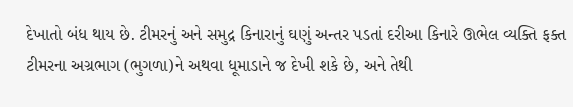દેખાતો બંધ થાય છે. ટીમરનું અને સમુદ્ર કિનારાનું ઘણું અન્તર પડતાં દરીઆ કિનારે ઊભેલ વ્યક્તિ ફક્ત ટીમરના અગ્રભાગ (ભુગળા)ને અથવા ધૂમાડાને જ દેખી શકે છે, અને તેથી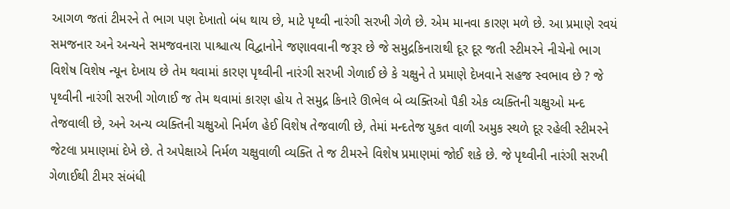આગળ જતાં ટીમરને તે ભાગ પણ દેખાતો બંધ થાય છે, માટે પૃથ્વી નારંગી સરખી ગેળે છે. એમ માનવા કારણ મળે છે. આ પ્રમાણે રવયં સમજનાર અને અન્યને સમજવનારા પાશ્ચાત્ય વિદ્વાનોને જણાવવાની જરૂર છે જે સમુદ્રકિનારાથી દૂર દૂર જતી સ્ટીમરને નીચેનો ભાગ વિશેષ વિશેષ ન્યૂન દેખાય છે તેમ થવામાં કારણ પૃથ્વીની નારંગી સરખી ગેળાઈ છે કે ચક્ષુને તે પ્રમાણે દેખવાને સહજ સ્વભાવ છે ? જે પૃથ્વીની નારંગી સરખી ગોળાઈ જ તેમ થવામાં કારણ હોય તે સમુદ્ર કિનારે ઊભેલ બે વ્યક્તિઓ પૈકી એક વ્યક્તિની ચક્ષુઓ મન્દ તેજવાલી છે, અને અન્ય વ્યક્તિની ચક્ષુઓ નિર્મળ હેઈ વિશેષ તેજવાળી છે, તેમાં મન્દતેજ યુકત વાળી અમુક સ્થળે દૂર રહેલી સ્ટીમરને જેટલા પ્રમાણમાં દેખે છે. તે અપેક્ષાએ નિર્મળ ચક્ષુવાળી વ્યક્તિ તે જ ટીમરને વિશેષ પ્રમાણમાં જોઈ શકે છે. જે પૃથ્વીની નારંગી સરખી ગેળાઈથી ટીમર સંબંધી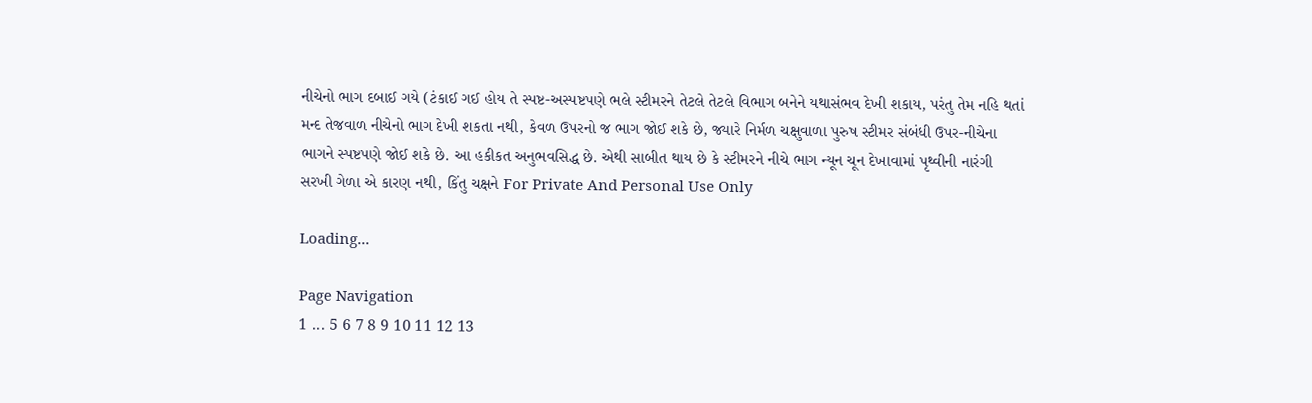નીચેનો ભાગ દબાઈ ગયે (ટંકાઈ ગઈ હોય તે સ્પષ્ટ-અસ્પષ્ટપણે ભલે સ્ટીમરને તેટલે તેટલે વિભાગ બનેને યથાસંભવ દેખી શકાય, પરંતુ તેમ નહિ થતાં મન્દ તેજવાળ નીચેનો ભાગ દેખી શકતા નથી, કેવળ ઉપરનો જ ભાગ જોઈ શકે છે, જ્યારે નિર્મળ ચક્ષુવાળા પુરુષ સ્ટીમર સંબંધી ઉપર-નીચેના ભાગને સ્પષ્ટપણે જોઈ શકે છે. આ હકીકત અનુભવસિદ્ધ છે. એથી સાબીત થાય છે કે સ્ટીમરને નીચે ભાગ ન્યૂન ચૂન દેખાવામાં પૃથ્વીની નારંગી સરખી ગેળા એ કારણ નથી, કિંતુ ચક્ષને For Private And Personal Use Only

Loading...

Page Navigation
1 ... 5 6 7 8 9 10 11 12 13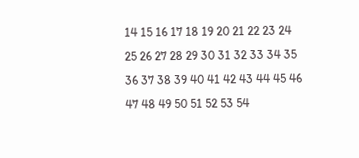14 15 16 17 18 19 20 21 22 23 24 25 26 27 28 29 30 31 32 33 34 35 36 37 38 39 40 41 42 43 44 45 46 47 48 49 50 51 52 53 54